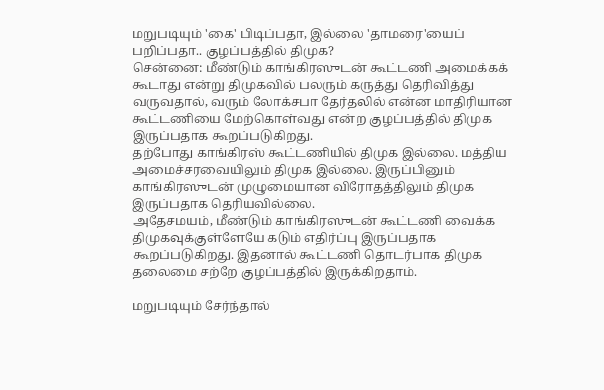மறுபடியும் 'கை' பிடிப்பதா, இல்லை 'தாமரை'யைப் பறிப்பதா.. குழப்பத்தில் திமுக?
சென்னை: மீண்டும் காங்கிரஸுடன் கூட்டணி அமைக்கக் கூடாது என்று திமுகவில் பலரும் கருத்து தெரிவித்து வருவதால், வரும் லோக்சபா தேர்தலில் என்ன மாதிரியான கூட்டணியை மேற்கொள்வது என்ற குழப்பத்தில் திமுக இருப்பதாக கூறப்படுகிறது.
தற்போது காங்கிரஸ் கூட்டணியில் திமுக இல்லை. மத்திய அமைச்சரவையிலும் திமுக இல்லை. இருப்பினும் காங்கிரஸுடன் முழுமையான விரோதத்திலும் திமுக இருப்பதாக தெரியவில்லை.
அதேசமயம், மீண்டும் காங்கிரஸுடன் கூட்டணி வைக்க திமுகவுக்குள்ளேயே கடும் எதிர்ப்பு இருப்பதாக கூறப்படுகிறது. இதனால் கூட்டணி தொடர்பாக திமுக தலைமை சற்றே குழப்பத்தில் இருக்கிறதாம்.

மறுபடியும் சேர்ந்தால்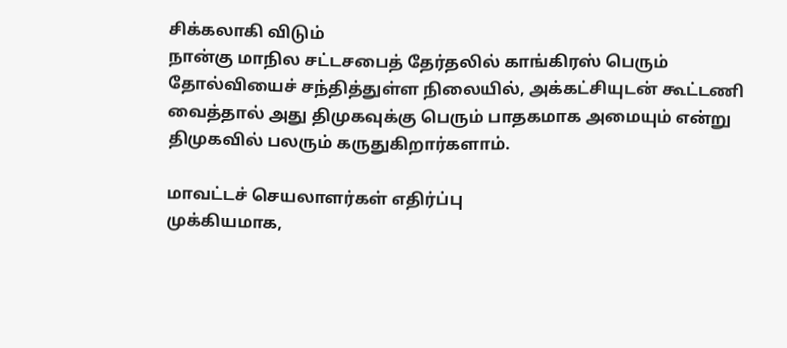சிக்கலாகி விடும்
நான்கு மாநில சட்டசபைத் தேர்தலில் காங்கிரஸ் பெரும் தோல்வியைச் சந்தித்துள்ள நிலையில், அக்கட்சியுடன் கூட்டணி வைத்தால் அது திமுகவுக்கு பெரும் பாதகமாக அமையும் என்று திமுகவில் பலரும் கருதுகிறார்களாம்.

மாவட்டச் செயலாளர்கள் எதிர்ப்பு
முக்கியமாக,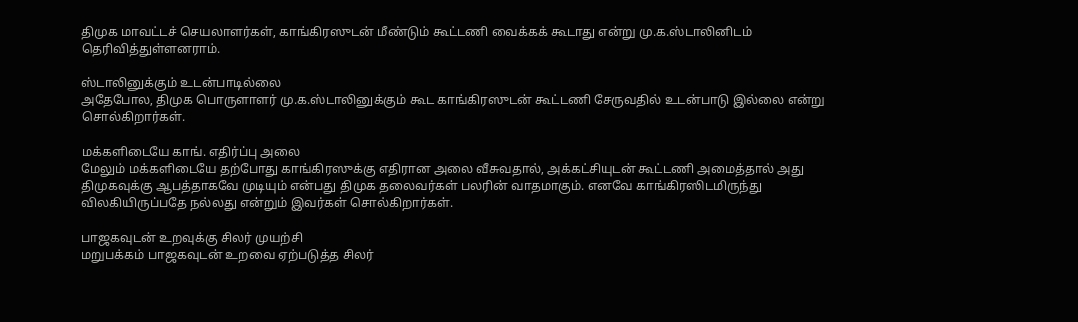திமுக மாவட்டச் செயலாளர்கள், காங்கிரஸுடன் மீண்டும் கூட்டணி வைக்கக் கூடாது என்று மு.க.ஸ்டாலினிடம் தெரிவித்துள்ளனராம்.

ஸ்டாலினுக்கும் உடன்பாடில்லை
அதேபோல, திமுக பொருளாளர் மு.க.ஸ்டாலினுக்கும் கூட காங்கிரஸுடன் கூட்டணி சேருவதில் உடன்பாடு இல்லை என்று சொல்கிறார்கள்.

மக்களிடையே காங். எதிர்ப்பு அலை
மேலும் மக்களிடையே தற்போது காங்கிரஸுக்கு எதிரான அலை வீசுவதால், அக்கட்சியுடன் கூட்டணி அமைத்தால் அது திமுகவுக்கு ஆபத்தாகவே முடியும் என்பது திமுக தலைவர்கள் பலரின் வாதமாகும். எனவே காங்கிரஸிடமிருந்து விலகியிருப்பதே நல்லது என்றும் இவர்கள் சொல்கிறார்கள்.

பாஜகவுடன் உறவுக்கு சிலர் முயற்சி
மறுபக்கம் பாஜகவுடன் உறவை ஏற்படுத்த சிலர்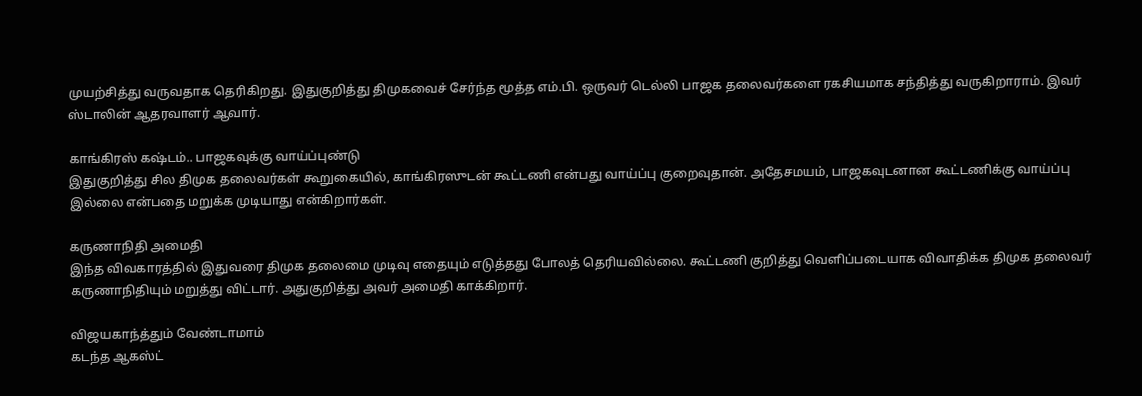முயற்சித்து வருவதாக தெரிகிறது. இதுகுறித்து திமுகவைச் சேர்ந்த மூத்த எம்.பி. ஒருவர் டெல்லி பாஜக தலைவர்களை ரகசியமாக சந்தித்து வருகிறாராம். இவர் ஸ்டாலின் ஆதரவாளர் ஆவார்.

காங்கிரஸ் கஷ்டம்.. பாஜகவுக்கு வாய்ப்புண்டு
இதுகுறித்து சில திமுக தலைவர்கள் கூறுகையில், காங்கிரஸுடன் கூட்டணி என்பது வாய்ப்பு குறைவுதான். அதேசமயம், பாஜகவுடனான கூட்டணிக்கு வாய்ப்பு இல்லை என்பதை மறுக்க முடியாது என்கிறார்கள்.

கருணாநிதி அமைதி
இந்த விவகாரத்தில் இதுவரை திமுக தலைமை முடிவு எதையும் எடுத்தது போலத் தெரியவில்லை. கூட்டணி குறித்து வெளிப்படையாக விவாதிக்க திமுக தலைவர் கருணாநிதியும் மறுத்து விட்டார். அதுகுறித்து அவர் அமைதி காக்கிறார்.

விஜயகாந்த்தும் வேண்டாமாம்
கடந்த ஆகஸ்ட்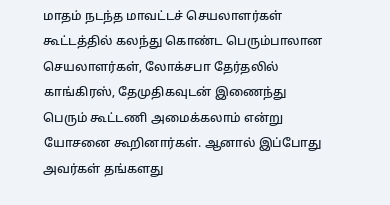மாதம் நடந்த மாவட்டச் செயலாளர்கள் கூட்டத்தில் கலந்து கொண்ட பெரும்பாலான செயலாளர்கள், லோக்சபா தேர்தலில் காங்கிரஸ், தேமுதிகவுடன் இணைந்து பெரும் கூட்டணி அமைக்கலாம் என்று யோசனை கூறினார்கள். ஆனால் இப்போது அவர்கள் தங்களது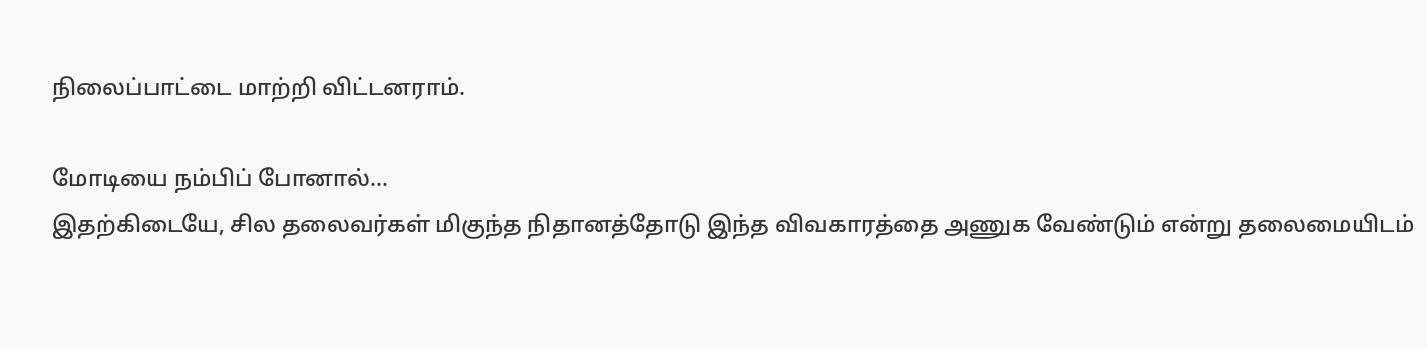நிலைப்பாட்டை மாற்றி விட்டனராம்.

மோடியை நம்பிப் போனால்...
இதற்கிடையே, சில தலைவர்கள் மிகுந்த நிதானத்தோடு இந்த விவகாரத்தை அணுக வேண்டும் என்று தலைமையிடம்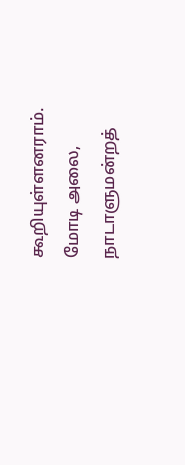கூறியுள்ளனராம். மோடி அலை, நாடாளுமன்றத்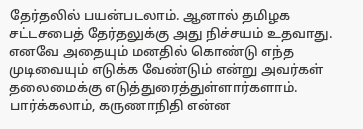தேர்தலில் பயன்படலாம். ஆனால் தமிழக சட்டசபைத் தேர்தலுக்கு அது நிச்சயம் உதவாது. எனவே அதையும் மனதில் கொண்டு எந்த முடிவையும் எடுக்க வேண்டும் என்று அவர்கள் தலைமைக்கு எடுத்துரைத்துள்ளார்களாம்.
பார்க்கலாம், கருணாநிதி என்ன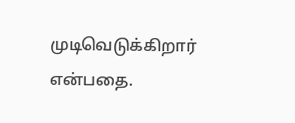முடிவெடுக்கிறார் என்பதை.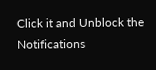Click it and Unblock the Notifications